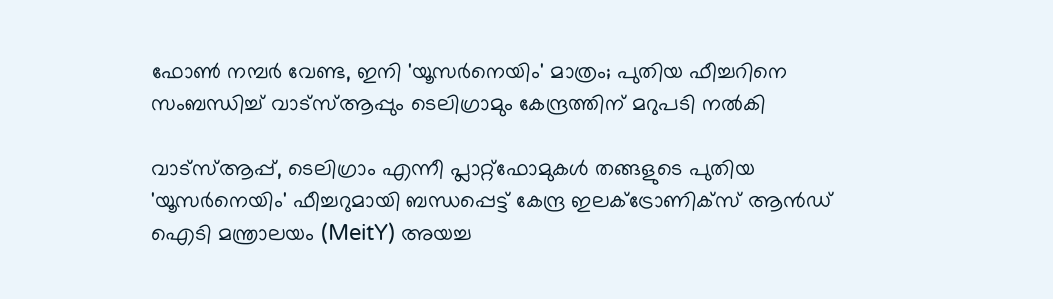ഫോൺ നമ്പർ വേണ്ട, ഇനി 'യൂസർനെയിം' മാത്രം; പുതിയ ഫീച്ചറിനെ സംബന്ധിച്ച് വാട്‌സ്ആപ്പും ടെലിഗ്രാമും കേന്ദ്രത്തിന് മറുപടി നൽകി

വാട്‌സ്ആപ്പ്, ടെലിഗ്രാം എന്നീ പ്ലാറ്റ്‌ഫോമുകൾ തങ്ങളുടെ പുതിയ 'യൂസർനെയിം' ഫീച്ചറുമായി ബന്ധപ്പെട്ട് കേന്ദ്ര ഇലക്ട്രോണിക്സ് ആൻഡ് ഐടി മന്ത്രാലയം (MeitY) അയച്ച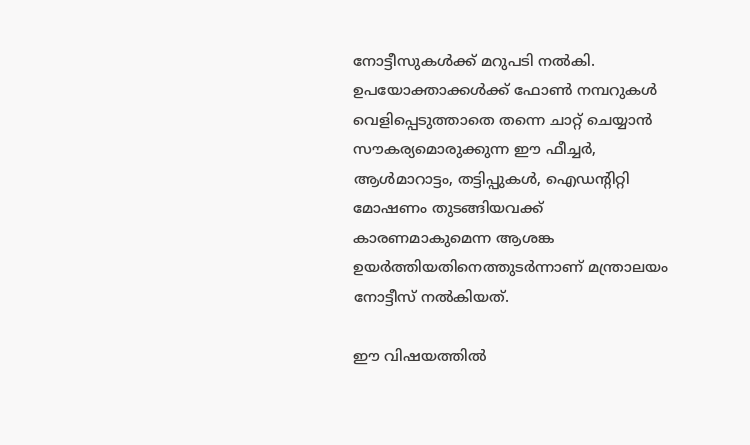നോട്ടീസുകൾക്ക് മറുപടി നൽകി. ഉപയോക്താക്കൾക്ക് ഫോൺ നമ്പറുകൾ വെളിപ്പെടുത്താതെ തന്നെ ചാറ്റ് ചെയ്യാൻ സൗകര്യമൊരുക്കുന്ന ഈ ഫീച്ചർ, ആൾമാറാട്ടം, തട്ടിപ്പുകൾ, ഐഡന്റിറ്റി മോഷണം തുടങ്ങിയവക്ക് കാരണമാകുമെന്ന ആശങ്ക ഉയർത്തിയതിനെത്തുടർന്നാണ് മന്ത്രാലയം നോട്ടീസ് നൽകിയത്.

ഈ വിഷയത്തിൽ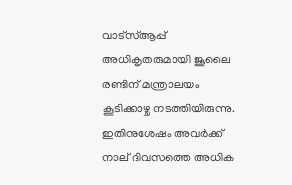വാട്‌സ്ആപ്പ് അധികൃതരുമായി ജൂലൈ രണ്ടിന് മന്ത്രാലയം കൂടിക്കാഴ്ച നടത്തിയിരുന്നു. ഇതിനുശേഷം അവർക്ക് നാല് ദിവസത്തെ അധിക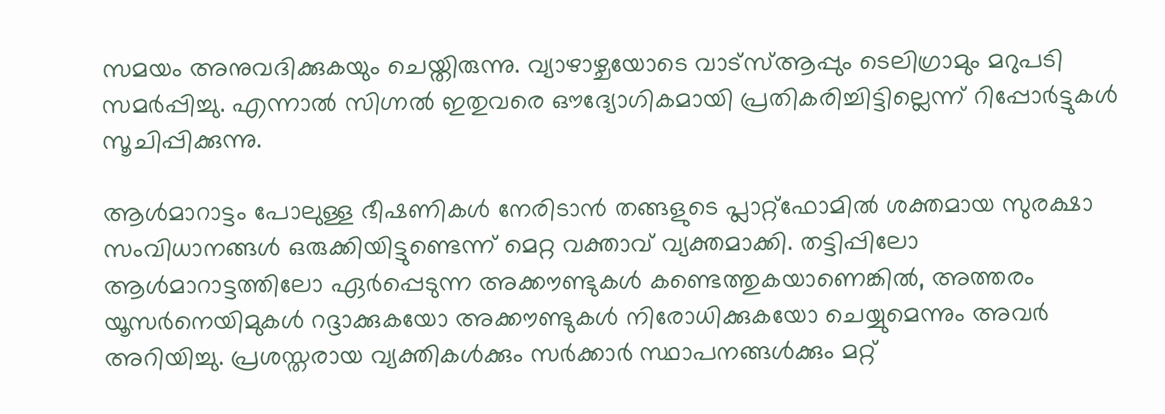സമയം അനുവദിക്കുകയും ചെയ്തിരുന്നു. വ്യാഴാഴ്ചയോടെ വാട്‌സ്ആപ്പും ടെലിഗ്രാമും മറുപടി സമർപ്പിച്ചു. എന്നാൽ സിഗ്നൽ ഇതുവരെ ഔദ്യോഗികമായി പ്രതികരിച്ചിട്ടില്ലെന്ന് റിപ്പോർട്ടുകൾ സൂചിപ്പിക്കുന്നു.

ആൾമാറാട്ടം പോലുള്ള ഭീഷണികൾ നേരിടാൻ തങ്ങളുടെ പ്ലാറ്റ്‌ഫോമിൽ ശക്തമായ സുരക്ഷാ സംവിധാനങ്ങൾ ഒരുക്കിയിട്ടുണ്ടെന്ന് മെറ്റ വക്താവ് വ്യക്തമാക്കി. തട്ടിപ്പിലോ ആൾമാറാട്ടത്തിലോ ഏർപ്പെടുന്ന അക്കൗണ്ടുകൾ കണ്ടെത്തുകയാണെങ്കിൽ, അത്തരം യൂസർനെയിമുകൾ റദ്ദാക്കുകയോ അക്കൗണ്ടുകൾ നിരോധിക്കുകയോ ചെയ്യുമെന്നും അവർ അറിയിച്ചു. പ്രശസ്തരായ വ്യക്തികൾക്കും സർക്കാർ സ്ഥാപനങ്ങൾക്കും മറ്റ്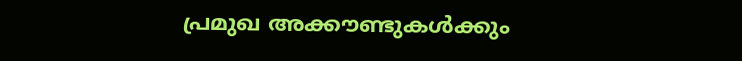പ്രമുഖ അക്കൗണ്ടുകൾക്കും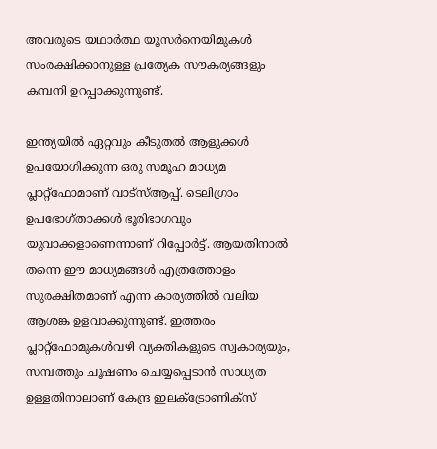അവരുടെ യഥാർത്ഥ യൂസർനെയിമുകൾ സംരക്ഷിക്കാനുള്ള പ്രത്യേക സൗകര്യങ്ങളും കമ്പനി ഉറപ്പാക്കുന്നുണ്ട്.

ഇന്ത്യയിൽ ഏറ്റവും കീടുതൽ ആളുക്കൾ ഉപയോഗിക്കുന്ന ഒരു സമൂഹ മാധ്യമ പ്ലാറ്റ്‌ഫോമാണ് വാട്സ്ആപ്പ്. ടെലിഗ്രാം ഉപഭോഗ്താക്കൾ ഭൂരിഭാഗവും യുവാക്കളാണെന്നാണ് റിപ്പോർട്ട്. ആയതിനാൽ തന്നെ ഈ മാധ്യമങ്ങൾ എത്രത്തോളം സുരക്ഷിതമാണ് എന്ന കാര്യത്തിൽ വലിയ ആശങ്ക ഉളവാക്കുന്നുണ്ട്. ഇത്തരം പ്ലാറ്റ്‌ഫോമുകൾവഴി വ്യക്തികളുടെ സ്വകാര്യയും, സമ്പത്തും ചൂഷണം ചെയ്യപ്പെടാൻ സാധ്യത ഉള്ളതിനാലാണ് കേന്ദ്ര ഇലക്ട്രോണിക്സ്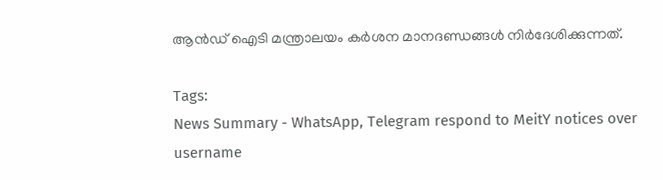ആൻഡ് ഐടി മന്ത്രാലയം കർശന മാനദണ്ഡങ്ങൾ നിർദേശിക്കുന്നത്.

Tags:
News Summary - WhatsApp, Telegram respond to MeitY notices over username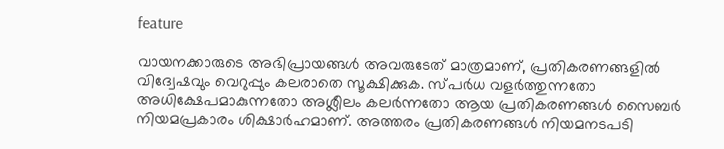feature

വായനക്കാരുടെ അഭിപ്രായങ്ങള്‍ അവരുടേത് മാത്രമാണ്, പ്രതികരണങ്ങളിൽ വിദ്വേഷവും വെറുപ്പും കലരാതെ സൂക്ഷിക്കുക. സ്പർധ വളർത്തുന്നതോ അധിക്ഷേപമാകുന്നതോ അശ്ലീലം കലർന്നതോ ആയ പ്രതികരണങ്ങൾ സൈബർ നിയമപ്രകാരം ശിക്ഷാർഹമാണ്. അത്തരം പ്രതികരണങ്ങൾ നിയമനടപടി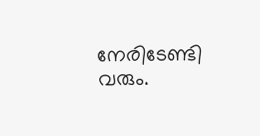നേരിടേണ്ടി വരും.